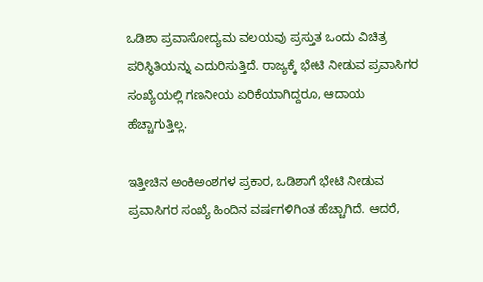ಒಡಿಶಾ ಪ್ರವಾಸೋದ್ಯಮ ವಲಯವು ಪ್ರಸ್ತುತ ಒಂದು ವಿಚಿತ್ರ ಪರಿಸ್ಥಿತಿಯನ್ನು ಎದುರಿಸುತ್ತಿದೆ. ರಾಜ್ಯಕ್ಕೆ ಭೇಟಿ ನೀಡುವ ಪ್ರವಾಸಿಗರ ಸಂಖ್ಯೆಯಲ್ಲಿ ಗಣನೀಯ ಏರಿಕೆಯಾಗಿದ್ದರೂ, ಆದಾಯ ಹೆಚ್ಚಾಗುತ್ತಿಲ್ಲ.

ಇತ್ತೀಚಿನ ಅಂಕಿಅಂಶಗಳ ಪ್ರಕಾರ, ಒಡಿಶಾಗೆ ಭೇಟಿ ನೀಡುವ ಪ್ರವಾಸಿಗರ ಸಂಖ್ಯೆ ಹಿಂದಿನ ವರ್ಷಗಳಿಗಿಂತ ಹೆಚ್ಚಾಗಿದೆ. ಆದರೆ,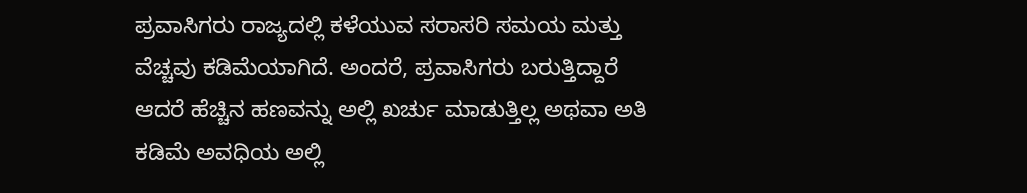ಪ್ರವಾಸಿಗರು ರಾಜ್ಯದಲ್ಲಿ ಕಳೆಯುವ ಸರಾಸರಿ ಸಮಯ ಮತ್ತು ವೆಚ್ಚವು ಕಡಿಮೆಯಾಗಿದೆ. ಅಂದರೆ, ಪ್ರವಾಸಿಗರು ಬರುತ್ತಿದ್ದಾರೆ ಆದರೆ ಹೆಚ್ಚಿನ ಹಣವನ್ನು ಅಲ್ಲಿ ಖರ್ಚು ಮಾಡುತ್ತಿಲ್ಲ ಅಥವಾ ಅತಿ ಕಡಿಮೆ ಅವಧಿಯ ಅಲ್ಲಿ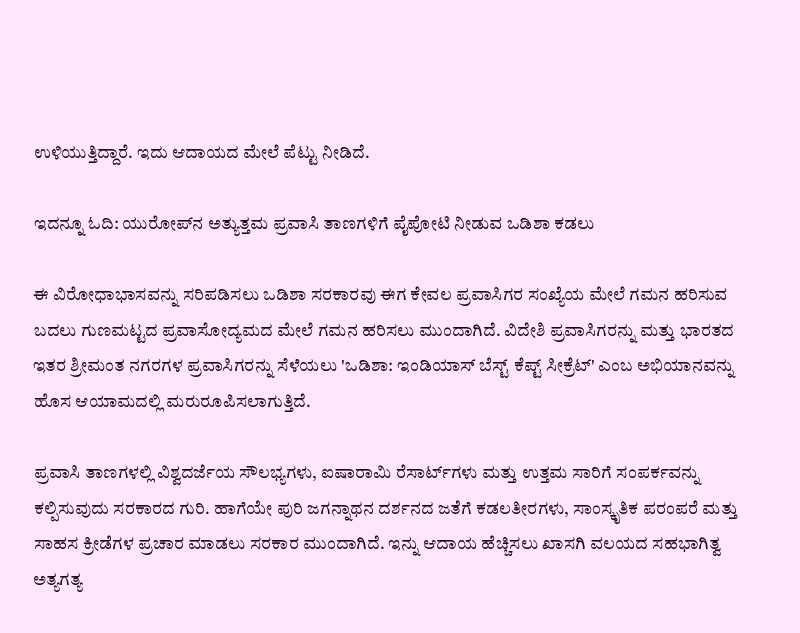ಉಳಿಯುತ್ತಿದ್ದಾರೆ. ಇದು ಆದಾಯದ ಮೇಲೆ ಪೆಟ್ಟು ನೀಡಿದೆ.

ಇದನ್ನೂ ಓದಿ: ಯುರೋಪ್‌ನ ಅತ್ಯುತ್ತಮ ಪ್ರವಾಸಿ ತಾಣಗಳಿಗೆ ಪೈಪೋಟಿ ನೀಡುವ ಒಡಿಶಾ ಕಡಲು

ಈ ವಿರೋಧಾಭಾಸವನ್ನು ಸರಿಪಡಿಸಲು ಒಡಿಶಾ ಸರಕಾರವು ಈಗ ಕೇವಲ ಪ್ರವಾಸಿಗರ ಸಂಖ್ಯೆಯ ಮೇಲೆ ಗಮನ ಹರಿಸುವ ಬದಲು ಗುಣಮಟ್ಟದ ಪ್ರವಾಸೋದ್ಯಮದ ಮೇಲೆ ಗಮನ ಹರಿಸಲು ಮುಂದಾಗಿದೆ. ವಿದೇಶಿ ಪ್ರವಾಸಿಗರನ್ನು ಮತ್ತು ಭಾರತದ ಇತರ ಶ್ರೀಮಂತ ನಗರಗಳ ಪ್ರವಾಸಿಗರನ್ನು ಸೆಳೆಯಲು 'ಒಡಿಶಾ: ಇಂಡಿಯಾಸ್ ಬೆಸ್ಟ್ ಕೆಪ್ಟ್ ಸೀಕ್ರೆಟ್' ಎಂಬ ಅಭಿಯಾನವನ್ನು ಹೊಸ ಆಯಾಮದಲ್ಲಿ ಮರುರೂಪಿಸಲಾಗುತ್ತಿದೆ.

ಪ್ರವಾಸಿ ತಾಣಗಳಲ್ಲಿ ವಿಶ್ವದರ್ಜೆಯ ಸೌಲಭ್ಯಗಳು, ಐಷಾರಾಮಿ ರೆಸಾರ್ಟ್‌ಗಳು ಮತ್ತು ಉತ್ತಮ ಸಾರಿಗೆ ಸಂಪರ್ಕವನ್ನು ಕಲ್ಪಿಸುವುದು ಸರಕಾರದ ಗುರಿ. ಹಾಗೆಯೇ ಪುರಿ ಜಗನ್ನಾಥನ ದರ್ಶನದ ಜತೆಗೆ ಕಡಲತೀರಗಳು, ಸಾಂಸ್ಕೃತಿಕ ಪರಂಪರೆ ಮತ್ತು ಸಾಹಸ ಕ್ರೀಡೆಗಳ ಪ್ರಚಾರ ಮಾಡಲು ಸರಕಾರ ಮುಂದಾಗಿದೆ. ಇನ್ನು ಆದಾಯ ಹೆಚ್ಚಿಸಲು ಖಾಸಗಿ ವಲಯದ ಸಹಭಾಗಿತ್ವ ಅತ್ಯಗತ್ಯ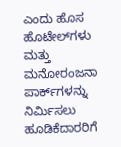ಎಂದು ಹೊಸ ಹೊಟೇಲ್‌ಗಳು ಮತ್ತು ಮನೋರಂಜನಾ ಪಾರ್ಕ್‌ಗಳನ್ನು ನಿರ್ಮಿಸಲು ಹೂಡಿಕೆದಾರರಿಗೆ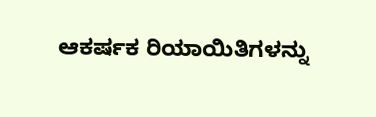ಆಕರ್ಷಕ ರಿಯಾಯಿತಿಗಳನ್ನು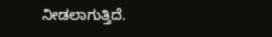ನೀಡಲಾಗುತ್ತಿದೆ.